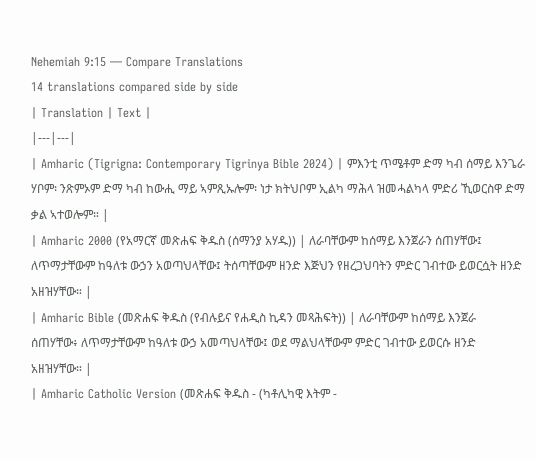Nehemiah 9:15 — Compare Translations
14 translations compared side by side
| Translation | Text |
|---|---|
| Amharic (Tigrigna: Contemporary Tigrinya Bible 2024) | ምእንቲ ጥሜቶም ድማ ካብ ሰማይ እንጌራ ሃቦም፡ ንጽምኦም ድማ ካብ ከውሒ ማይ ኣምጺኡሎም፡ ነታ ክትህቦም ኢልካ ማሕላ ዝመሓልካላ ምድሪ ኺወርስዋ ድማ ቃል ኣተወሎም። |
| Amharic 2000 (የአማርኛ መጽሐፍ ቅዱስ (ሰማንያ አሃዱ)) | ለራባቸውም ከሰማይ እንጀራን ሰጠሃቸው፤ ለጥማታቸውም ከዓለቱ ውኃን አወጣህላቸው፤ ትሰጣቸውም ዘንድ እጅህን የዘረጋህባትን ምድር ገብተው ይወርሷት ዘንድ አዘዝሃቸው። |
| Amharic Bible (መጽሐፍ ቅዱስ (የብሉይና የሐዲስ ኪዳን መጻሕፍት)) | ለራባቸውም ከሰማይ እንጀራ ሰጠሃቸው፥ ለጥማታቸውም ከዓለቱ ውኃ አመጣህላቸው፤ ወደ ማልህላቸውም ምድር ገብተው ይወርሱ ዘንድ አዘዝሃቸው። |
| Amharic Catholic Version (መጽሐፍ ቅዱስ - (ካቶሊካዊ እትም -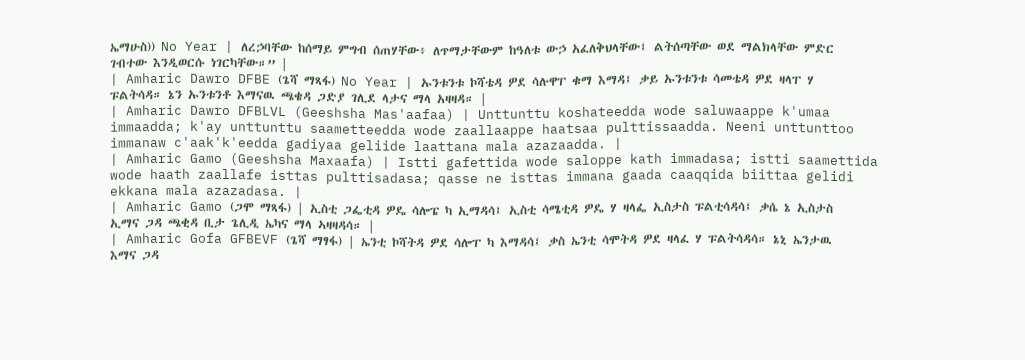ኤማሁስ)) No Year | ለረኃባቸው ከሰማይ ምግብ ሰጠሃቸው፥ ለጥማታቸውም ከዓለቱ ውኃ አፈለቅህላቸው፤ ልትሰጣቸው ወደ ማልክላቸው ምድር ገብተው እንዲወርሱ ነገርካቸው።” |
| Amharic Dawro DFBE (ጌሻ ማጻፋ) No Year | ኡንቱንቱ ኮሻቴዳ ዎደ ሳሉዋፐ ቁማ እማዳ፤ ቃይ ኡንቱንቱ ሳመቴዳ ዎደ ዛላፐ ሃ ፑልትሳዳ። ኔን ኡንቱንቶ እማናዉ ጫቄዳ ጋድያ ገሊደ ላታና ማላ አዛዛዳ። |
| Amharic Dawro DFBLVL (Geeshsha Mas'aafaa) | Unttunttu koshateedda wode saluwaappe k'umaa immaadda; k'ay unttunttu saametteedda wode zaallaappe haatsaa pulttissaadda. Neeni unttunttoo immanaw c'aak'k'eedda gadiyaa geliide laattana mala azazaadda. |
| Amharic Gamo (Geeshsha Maxaafa) | Istti gafettida wode saloppe kath immadasa; istti saamettida wode haath zaallafe isttas pulttisadasa; qasse ne isttas immana gaada caaqqida biittaa gelidi ekkana mala azazadasa. |
| Amharic Gamo (ጋሞ ማጻፋ) | ኢስቲ ጋፌቲዳ ዎዴ ሳሎፔ ካ ኢማዳሳ፤ ኢስቲ ሳሜቲዳ ዎዴ ሃ ዛላፌ ኢስታስ ፑልቲሳዳሳ፤ ቃሴ ኔ ኢስታስ ኢማና ጋዳ ጫቂዳ ቢታ ጌሊዲ ኤካና ማላ ኣዛዛዳሳ። |
| Amharic Gofa GFBEVF (ጌሻ ማፃፋ) | ኤንቲ ኮሻትዳ ዎደ ሳሎፐ ካ እማዳሳ፤ ቃስ ኤንቲ ሳሞትዳ ዎደ ዛላፈ ሃ ፑልትሳዳሳ። ኔኒ ኤንታዉ እማና ጋዳ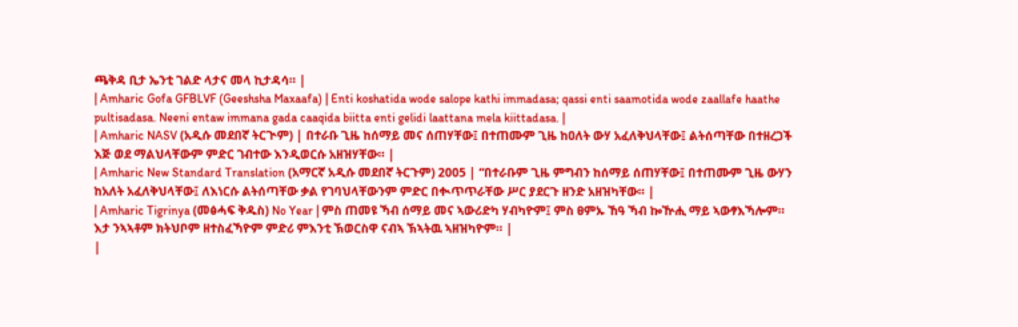ጫቅዳ ቢታ ኤንቲ ገልድ ላታና መላ ኪታዳሳ። |
| Amharic Gofa GFBLVF (Geeshsha Maxaafa) | Enti koshatida wode salope kathi immadasa; qassi enti saamotida wode zaallafe haathe pultisadasa. Neeni entaw immana gada caaqida biitta enti gelidi laattana mela kiittadasa. |
| Amharic NASV (አዲሱ መደበኛ ትርጒም) | በተራቡ ጊዜ ከሰማይ መና ሰጠሃቸው፤ በተጠሙም ጊዜ ከዐለት ውሃ አፈለቅህላቸው፤ ልትሰጣቸው በተዘረጋች እጅ ወደ ማልህላቸውም ምድር ገብተው እንዲወርሱ አዘዝሃቸው። |
| Amharic New Standard Translation (አማርኛ አዲሱ መደበኛ ትርጉም) 2005 | “በተራቡም ጊዜ ምግብን ከሰማይ ሰጠሃቸው፤ በተጠሙም ጊዜ ውሃን ከአለት አፈለቅህላቸው፤ ለእነርሱ ልትሰጣቸው ቃል የገባህላቸውንም ምድር በቊጥጥራቸው ሥር ያደርጉ ዘንድ አዘዝካቸው። |
| Amharic Tigrinya (መፅሓፍ ቅዱስ) No Year | ምስ ጠመዩ ኻብ ሰማይ መና ኣውሪድካ ሃብካዮም፤ ምስ ፀምኡ ኸዓ ኻብ ኰዅሒ ማይ ኣውፃእኻሎም። እታ ንኣኣቶም ክትህቦም ዘተስፈኻዮም ምድሪ ምእንቲ ኽወርስዋ ናብኣ ኽኣትዉ ኣዘዝካዮም። |
|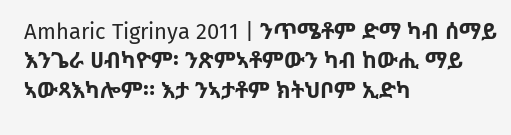Amharic Tigrinya 2011 | ንጥሜቶም ድማ ካብ ሰማይ እንጌራ ሀብካዮም፡ ንጽምኣቶምውን ካብ ከውሒ ማይ ኣውጻእካሎም። እታ ንኣታቶም ክትህቦም ኢድካ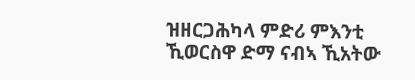ዝዘርጋሕካላ ምድሪ ምእንቲ ኺወርስዋ ድማ ናብኣ ኺአትው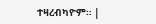ተዛረብካዮም። |